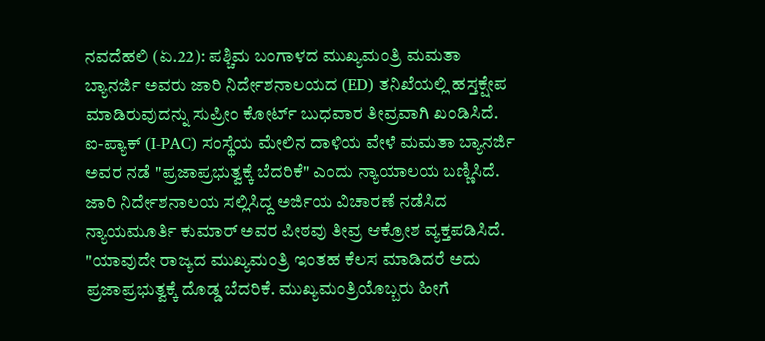ನವದೆಹಲಿ (ಏ.22): ಪಶ್ಚಿಮ ಬಂಗಾಳದ ಮುಖ್ಯಮಂತ್ರಿ ಮಮತಾ ಬ್ಯಾನರ್ಜಿ ಅವರು ಜಾರಿ ನಿರ್ದೇಶನಾಲಯದ (ED) ತನಿಖೆಯಲ್ಲಿ ಹಸ್ತಕ್ಷೇಪ ಮಾಡಿರುವುದನ್ನು ಸುಪ್ರೀಂ ಕೋರ್ಟ್ ಬುಧವಾರ ತೀವ್ರವಾಗಿ ಖಂಡಿಸಿದೆ. ಐ-ಪ್ಯಾಕ್ (I-PAC) ಸಂಸ್ಥೆಯ ಮೇಲಿನ ದಾಳಿಯ ವೇಳೆ ಮಮತಾ ಬ್ಯಾನರ್ಜಿ ಅವರ ನಡೆ "ಪ್ರಜಾಪ್ರಭುತ್ವಕ್ಕೆ ಬೆದರಿಕೆ" ಎಂದು ನ್ಯಾಯಾಲಯ ಬಣ್ಣಿಸಿದೆ. ಜಾರಿ ನಿರ್ದೇಶನಾಲಯ ಸಲ್ಲಿಸಿದ್ದ ಅರ್ಜಿಯ ವಿಚಾರಣೆ ನಡೆಸಿದ ನ್ಯಾಯಮೂರ್ತಿ ಕುಮಾರ್ ಅವರ ಪೀಠವು ತೀವ್ರ ಆಕ್ರೋಶ ವ್ಯಕ್ತಪಡಿಸಿದೆ. "ಯಾವುದೇ ರಾಜ್ಯದ ಮುಖ್ಯಮಂತ್ರಿ ಇಂತಹ ಕೆಲಸ ಮಾಡಿದರೆ ಅದು ಪ್ರಜಾಪ್ರಭುತ್ವಕ್ಕೆ ದೊಡ್ಡ ಬೆದರಿಕೆ. ಮುಖ್ಯಮಂತ್ರಿಯೊಬ್ಬರು ಹೀಗೆ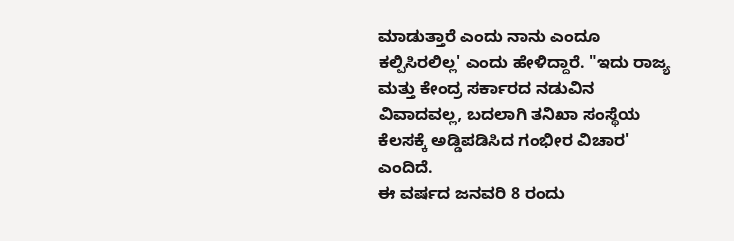ಮಾಡುತ್ತಾರೆ ಎಂದು ನಾನು ಎಂದೂ ಕಲ್ಪಿಸಿರಲಿಲ್ಲ' ಎಂದು ಹೇಳಿದ್ದಾರೆ. "ಇದು ರಾಜ್ಯ ಮತ್ತು ಕೇಂದ್ರ ಸರ್ಕಾರದ ನಡುವಿನ ವಿವಾದವಲ್ಲ, ಬದಲಾಗಿ ತನಿಖಾ ಸಂಸ್ಥೆಯ ಕೆಲಸಕ್ಕೆ ಅಡ್ಡಿಪಡಿಸಿದ ಗಂಭೀರ ವಿಚಾರ' ಎಂದಿದೆ.
ಈ ವರ್ಷದ ಜನವರಿ 8 ರಂದು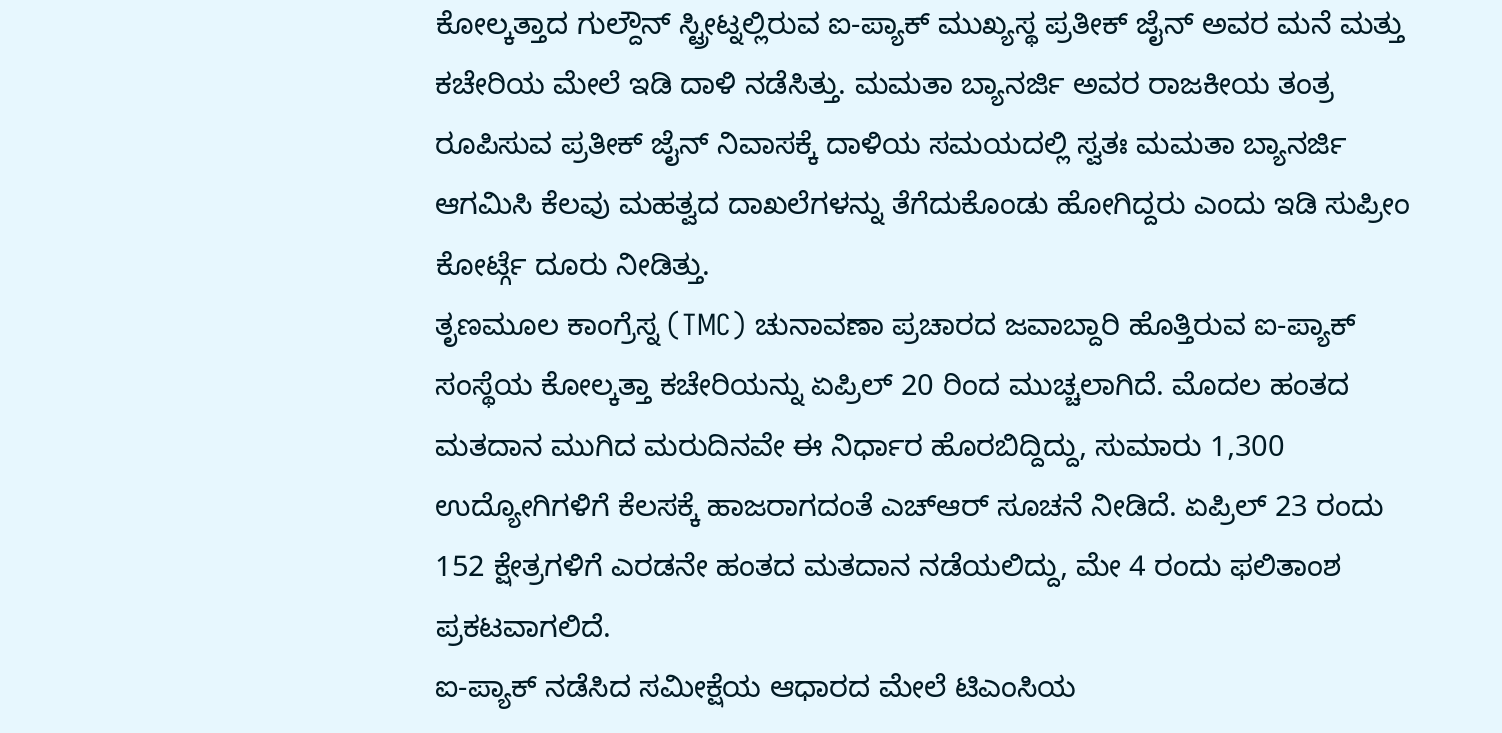ಕೋಲ್ಕತ್ತಾದ ಗುಲ್ದೌನ್ ಸ್ಟ್ರೀಟ್ನಲ್ಲಿರುವ ಐ-ಪ್ಯಾಕ್ ಮುಖ್ಯಸ್ಥ ಪ್ರತೀಕ್ ಜೈನ್ ಅವರ ಮನೆ ಮತ್ತು ಕಚೇರಿಯ ಮೇಲೆ ಇಡಿ ದಾಳಿ ನಡೆಸಿತ್ತು. ಮಮತಾ ಬ್ಯಾನರ್ಜಿ ಅವರ ರಾಜಕೀಯ ತಂತ್ರ ರೂಪಿಸುವ ಪ್ರತೀಕ್ ಜೈನ್ ನಿವಾಸಕ್ಕೆ ದಾಳಿಯ ಸಮಯದಲ್ಲಿ ಸ್ವತಃ ಮಮತಾ ಬ್ಯಾನರ್ಜಿ ಆಗಮಿಸಿ ಕೆಲವು ಮಹತ್ವದ ದಾಖಲೆಗಳನ್ನು ತೆಗೆದುಕೊಂಡು ಹೋಗಿದ್ದರು ಎಂದು ಇಡಿ ಸುಪ್ರೀಂ ಕೋರ್ಟ್ಗೆ ದೂರು ನೀಡಿತ್ತು.
ತೃಣಮೂಲ ಕಾಂಗ್ರೆಸ್ನ (TMC) ಚುನಾವಣಾ ಪ್ರಚಾರದ ಜವಾಬ್ದಾರಿ ಹೊತ್ತಿರುವ ಐ-ಪ್ಯಾಕ್ ಸಂಸ್ಥೆಯ ಕೋಲ್ಕತ್ತಾ ಕಚೇರಿಯನ್ನು ಏಪ್ರಿಲ್ 20 ರಿಂದ ಮುಚ್ಚಲಾಗಿದೆ. ಮೊದಲ ಹಂತದ ಮತದಾನ ಮುಗಿದ ಮರುದಿನವೇ ಈ ನಿರ್ಧಾರ ಹೊರಬಿದ್ದಿದ್ದು, ಸುಮಾರು 1,300 ಉದ್ಯೋಗಿಗಳಿಗೆ ಕೆಲಸಕ್ಕೆ ಹಾಜರಾಗದಂತೆ ಎಚ್ಆರ್ ಸೂಚನೆ ನೀಡಿದೆ. ಏಪ್ರಿಲ್ 23 ರಂದು 152 ಕ್ಷೇತ್ರಗಳಿಗೆ ಎರಡನೇ ಹಂತದ ಮತದಾನ ನಡೆಯಲಿದ್ದು, ಮೇ 4 ರಂದು ಫಲಿತಾಂಶ ಪ್ರಕಟವಾಗಲಿದೆ.
ಐ-ಪ್ಯಾಕ್ ನಡೆಸಿದ ಸಮೀಕ್ಷೆಯ ಆಧಾರದ ಮೇಲೆ ಟಿಎಂಸಿಯ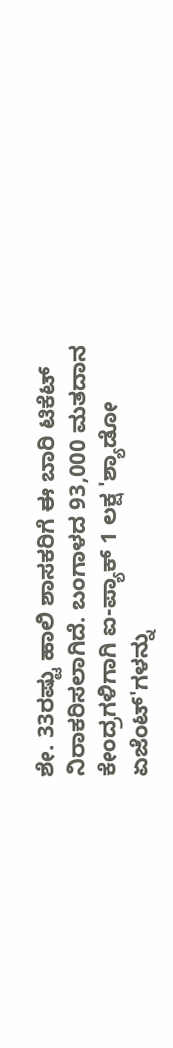ಶೇ. 33ರಷ್ಟು ಹಾಲಿ ಶಾಸಕರಿಗೆ ಈ ಬಾರಿ ಟಿಕೆಟ್ ನಿರಾಕರಿಸಲಾಗಿದೆ. ಬಂಗಾಳದ 93,000 ಮತದಾನ ಕೇಂದ್ರಗಳಿಗಾಗಿ ಐ-ಪ್ಯಾಕ್ 1 ಲಕ್ಷ 'ಶ್ಯಾಡೋ ಏಜೆಂಟ್'ಗಳನ್ನು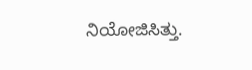ನಿಯೋಜಿಸಿತ್ತು.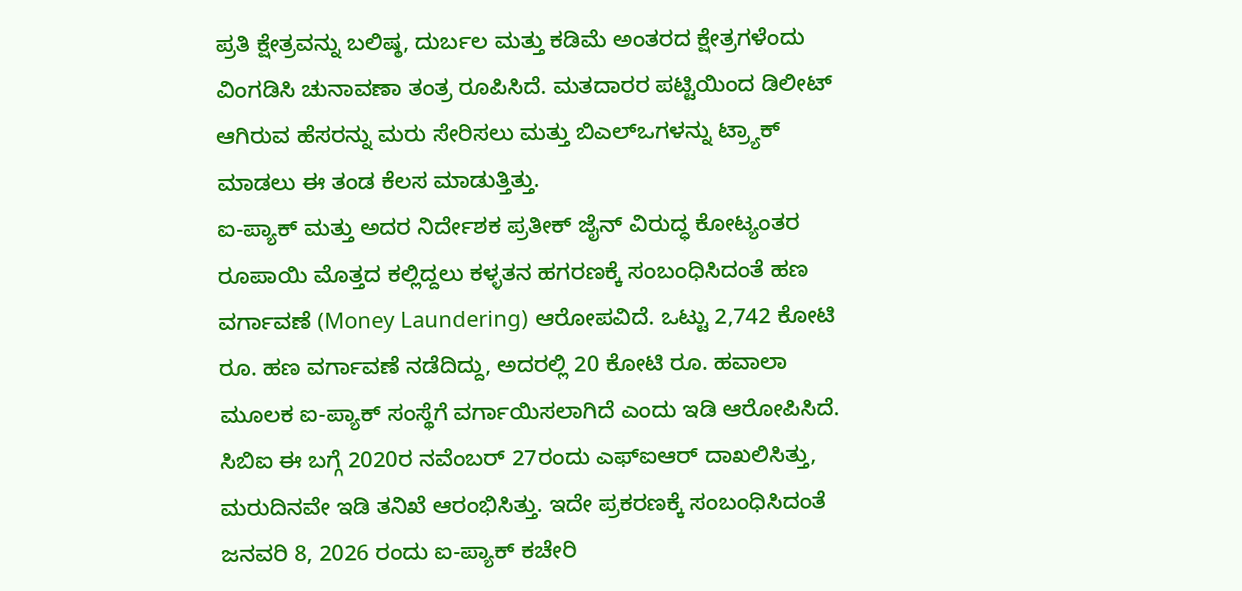ಪ್ರತಿ ಕ್ಷೇತ್ರವನ್ನು ಬಲಿಷ್ಠ, ದುರ್ಬಲ ಮತ್ತು ಕಡಿಮೆ ಅಂತರದ ಕ್ಷೇತ್ರಗಳೆಂದು ವಿಂಗಡಿಸಿ ಚುನಾವಣಾ ತಂತ್ರ ರೂಪಿಸಿದೆ. ಮತದಾರರ ಪಟ್ಟಿಯಿಂದ ಡಿಲೀಟ್ ಆಗಿರುವ ಹೆಸರನ್ನು ಮರು ಸೇರಿಸಲು ಮತ್ತು ಬಿಎಲ್ಒಗಳನ್ನು ಟ್ರ್ಯಾಕ್ ಮಾಡಲು ಈ ತಂಡ ಕೆಲಸ ಮಾಡುತ್ತಿತ್ತು.
ಐ-ಪ್ಯಾಕ್ ಮತ್ತು ಅದರ ನಿರ್ದೇಶಕ ಪ್ರತೀಕ್ ಜೈನ್ ವಿರುದ್ಧ ಕೋಟ್ಯಂತರ ರೂಪಾಯಿ ಮೊತ್ತದ ಕಲ್ಲಿದ್ದಲು ಕಳ್ಳತನ ಹಗರಣಕ್ಕೆ ಸಂಬಂಧಿಸಿದಂತೆ ಹಣ ವರ್ಗಾವಣೆ (Money Laundering) ಆರೋಪವಿದೆ. ಒಟ್ಟು 2,742 ಕೋಟಿ ರೂ. ಹಣ ವರ್ಗಾವಣೆ ನಡೆದಿದ್ದು, ಅದರಲ್ಲಿ 20 ಕೋಟಿ ರೂ. ಹವಾಲಾ ಮೂಲಕ ಐ-ಪ್ಯಾಕ್ ಸಂಸ್ಥೆಗೆ ವರ್ಗಾಯಿಸಲಾಗಿದೆ ಎಂದು ಇಡಿ ಆರೋಪಿಸಿದೆ. ಸಿಬಿಐ ಈ ಬಗ್ಗೆ 2020ರ ನವೆಂಬರ್ 27ರಂದು ಎಫ್ಐಆರ್ ದಾಖಲಿಸಿತ್ತು, ಮರುದಿನವೇ ಇಡಿ ತನಿಖೆ ಆರಂಭಿಸಿತ್ತು. ಇದೇ ಪ್ರಕರಣಕ್ಕೆ ಸಂಬಂಧಿಸಿದಂತೆ ಜನವರಿ 8, 2026 ರಂದು ಐ-ಪ್ಯಾಕ್ ಕಚೇರಿ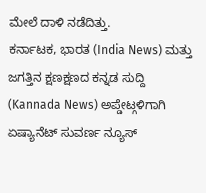ಮೇಲೆ ದಾಳಿ ನಡೆದಿತ್ತು.
ಕರ್ನಾಟಕ, ಭಾರತ (India News) ಮತ್ತು ಜಗತ್ತಿನ ಕ್ಷಣಕ್ಷಣದ ಕನ್ನಡ ಸುದ್ದಿ (Kannada News) ಅಪ್ಡೇಟ್ಗಳಿಗಾಗಿ ಏಷ್ಯಾನೆಟ್ ಸುವರ್ಣ ನ್ಯೂಸ್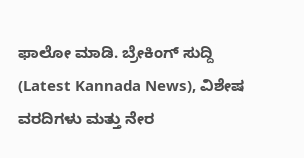ಫಾಲೋ ಮಾಡಿ. ಬ್ರೇಕಿಂಗ್ ಸುದ್ದಿ (Latest Kannada News), ವಿಶೇಷ ವರದಿಗಳು ಮತ್ತು ನೇರ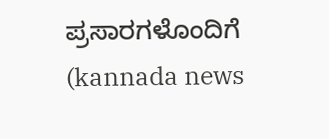ಪ್ರಸಾರಗಳೊಂದಿಗೆ (kannada news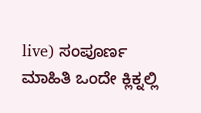live) ಸಂಪೂರ್ಣ ಮಾಹಿತಿ ಒಂದೇ ಕ್ಲಿಕ್ನಲ್ಲಿ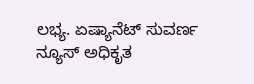ಲಭ್ಯ. ಏಷ್ಯಾನೆಟ್ ಸುವರ್ಣ ನ್ಯೂಸ್ ಅಧಿಕೃತ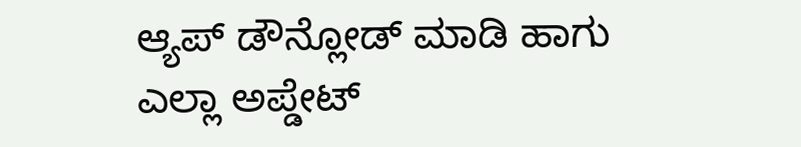ಆ್ಯಪ್ ಡೌನ್ಲೋಡ್ ಮಾಡಿ ಹಾಗು ಎಲ್ಲಾ ಅಪ್ಡೇಟ್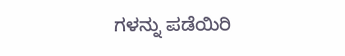ಗಳನ್ನು ಪಡೆಯಿರಿ